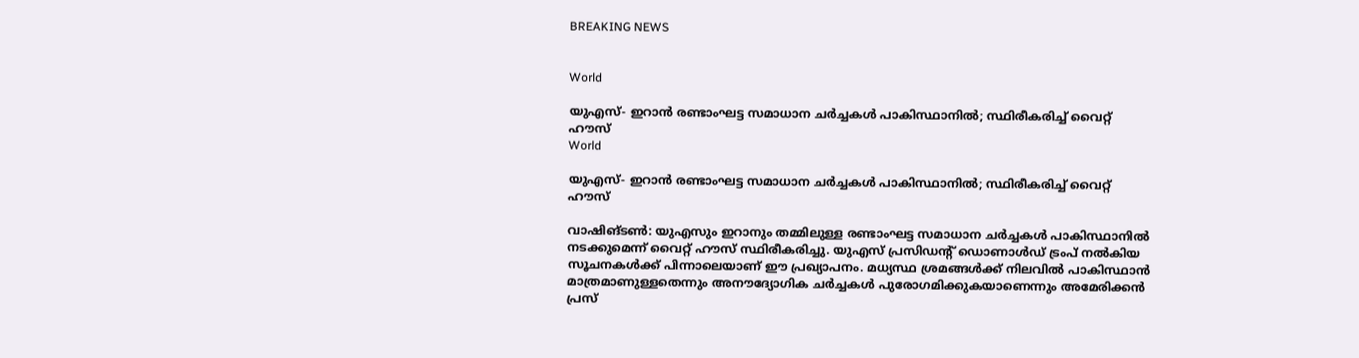BREAKING NEWS


World

യുഎസ്- ഇറാൻ രണ്ടാംഘട്ട സമാധാന ചർച്ചകൾ പാകിസ്ഥാനിൽ; സ്ഥിരീകരിച്ച് വൈറ്റ് ഹൗസ്
World

യുഎസ്- ഇറാൻ രണ്ടാംഘട്ട സമാധാന ചർച്ചകൾ പാകിസ്ഥാനിൽ; സ്ഥിരീകരിച്ച് വൈറ്റ് ഹൗസ്

വാഷിങ്ടൺ: യുഎസും ഇറാനും തമ്മിലുള്ള രണ്ടാംഘട്ട സമാധാന ചർച്ചകൾ പാകിസ്ഥാനിൽ നടക്കുമെന്ന് വൈറ്റ് ഹൗസ് സ്ഥിരീകരിച്ചു. യുഎസ് പ്രസിഡന്റ് ഡൊണാൾഡ് ട്രംപ് നൽകിയ സൂചനകൾക്ക് പിന്നാലെയാണ് ഈ പ്രഖ്യാപനം. മധ്യസ്ഥ ശ്രമങ്ങൾക്ക് നിലവിൽ പാകിസ്ഥാൻ മാത്രമാണുള്ളതെന്നും അനൗദ്യോഗിക ചർച്ചകൾ പുരോഗമിക്കുകയാണെന്നും അമേരിക്കൻ പ്രസ്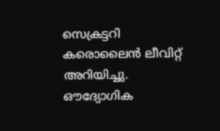സെക്രട്ടറി കരൊലൈൻ ലീവിറ്റ് അറിയിച്ചു. ഔദ്യോഗിക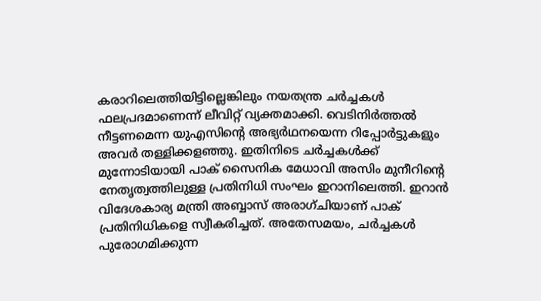കരാറിലെത്തിയിട്ടില്ലെങ്കിലും നയതന്ത്ര ചർച്ചകൾ ഫലപ്രദമാണെന്ന് ലീവിറ്റ് വ്യക്തമാക്കി. വെടിനിർത്തൽ നീട്ടണമെന്ന യുഎസിന്റെ അഭ്യർഥനയെന്ന റിപ്പോർട്ടുകളും അവർ തള്ളിക്കളഞ്ഞു. ഇതിനിടെ ചർച്ചകൾക്ക് മുന്നോടിയായി പാക് സൈനിക മേധാവി അസിം മുനീറിന്റെ നേതൃത്വത്തിലുള്ള പ്രതിനിധി സംഘം ഇറാനിലെത്തി. ഇറാൻ വിദേശകാര്യ മന്ത്രി അബ്ബാസ് അരാഗ്ചിയാണ് പാക് പ്രതിനിധികളെ സ്വീകരിച്ചത്. അതേസമയം, ചർച്ചകൾ പുരോഗമിക്കുന്ന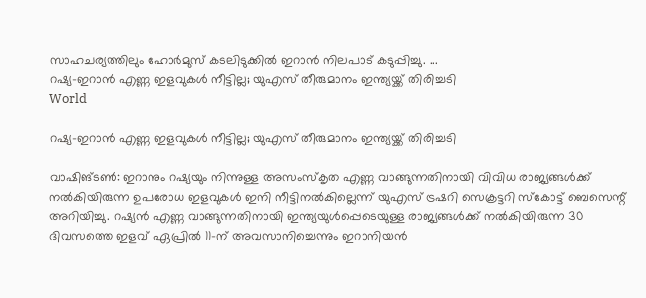സാഹചര്യത്തിലും ഹോർമുസ് കടലിടുക്കിൽ ഇറാൻ നിലപാട് കടുപ്പിച്ചു. ...
റഷ്യ-ഇറാൻ എണ്ണ ഇളവുകൾ നീട്ടില്ല; യുഎസ് തീരുമാനം ഇന്ത്യയ്ക്ക് തിരിച്ചടി
World

റഷ്യ-ഇറാൻ എണ്ണ ഇളവുകൾ നീട്ടില്ല; യുഎസ് തീരുമാനം ഇന്ത്യയ്ക്ക് തിരിച്ചടി

വാഷിങ്ടൺ: ഇറാനും റഷ്യയും നിന്നുള്ള അസംസ്‌കൃത എണ്ണ വാങ്ങുന്നതിനായി വിവിധ രാജ്യങ്ങൾക്ക് നൽകിയിരുന്ന ഉപരോധ ഇളവുകൾ ഇനി നീട്ടിനൽകില്ലെന്ന് യുഎസ് ട്രഷറി സെക്രട്ടറി സ്കോട്ട് ബെസെന്റ് അറിയിച്ചു. റഷ്യൻ എണ്ണ വാങ്ങുന്നതിനായി ഇന്ത്യയുൾപ്പെടെയുള്ള രാജ്യങ്ങൾക്ക് നൽകിയിരുന്ന 30 ദിവസത്തെ ഇളവ് ഏപ്രിൽ 11-ന് അവസാനിച്ചെന്നും ഇറാനിയൻ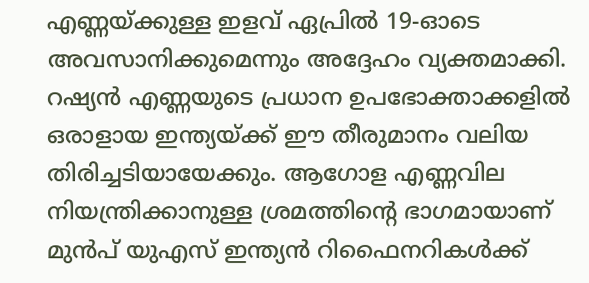എണ്ണയ്ക്കുള്ള ഇളവ് ഏപ്രിൽ 19-ഓടെ അവസാനിക്കുമെന്നും അദ്ദേഹം വ്യക്തമാക്കി. റഷ്യൻ എണ്ണയുടെ പ്രധാന ഉപഭോക്താക്കളിൽ ഒരാളായ ഇന്ത്യയ്ക്ക് ഈ തീരുമാനം വലിയ തിരിച്ചടിയായേക്കും. ആഗോള എണ്ണവില നിയന്ത്രിക്കാനുള്ള ശ്രമത്തിന്റെ ഭാഗമായാണ് മുൻപ് യുഎസ് ഇന്ത്യൻ റിഫൈനറികൾക്ക്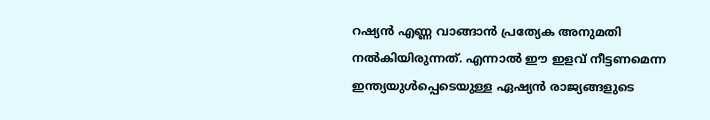റഷ്യൻ എണ്ണ വാങ്ങാൻ പ്രത്യേക അനുമതി നൽകിയിരുന്നത്. എന്നാൽ ഈ ഇളവ് നീട്ടണമെന്ന ഇന്ത്യയുൾപ്പെടെയുള്ള ഏഷ്യൻ രാജ്യങ്ങളുടെ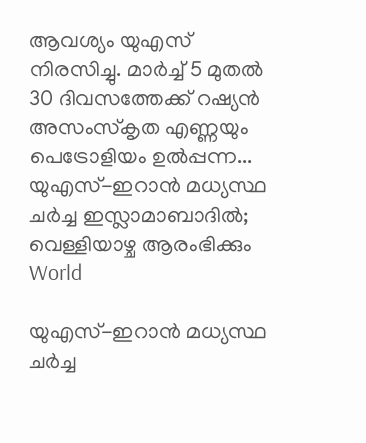ആവശ്യം യുഎസ് നിരസിച്ചു. മാർച്ച് 5 മുതൽ 30 ദിവസത്തേക്ക് റഷ്യൻ അസംസ്‌കൃത എണ്ണയും പെട്രോളിയം ഉൽപ്പന്ന...
യുഎസ്-ഇറാന്‍ മധ്യസ്ഥ ചര്‍ച്ച ഇസ്ലാമാബാദില്‍; വെള്ളിയാഴ്ച ആരംഭിക്കും
World

യുഎസ്-ഇറാന്‍ മധ്യസ്ഥ ചര്‍ച്ച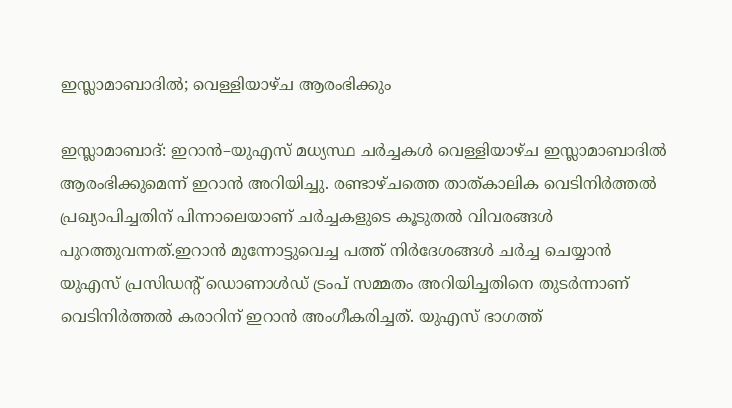ഇസ്ലാമാബാദില്‍; വെള്ളിയാഴ്ച ആരംഭിക്കും

ഇസ്ലാമാബാദ്: ഇറാൻ–യുഎസ് മധ്യസ്ഥ ചര്‍ച്ചകള്‍ വെള്ളിയാഴ്ച ഇസ്ലാമാബാദില്‍ ആരംഭിക്കുമെന്ന് ഇറാന്‍ അറിയിച്ചു. രണ്ടാഴ്ചത്തെ താത്കാലിക വെടിനിര്‍ത്തല്‍ പ്രഖ്യാപിച്ചതിന് പിന്നാലെയാണ് ചര്‍ച്ചകളുടെ കൂടുതല്‍ വിവരങ്ങള്‍ പുറത്തുവന്നത്.ഇറാന്‍ മുന്നോട്ടുവെച്ച പത്ത് നിര്‍ദേശങ്ങള്‍ ചര്‍ച്ച ചെയ്യാന്‍ യുഎസ് പ്രസിഡന്റ് ഡൊണാൾഡ് ട്രംപ് സമ്മതം അറിയിച്ചതിനെ തുടര്‍ന്നാണ് വെടിനിര്‍ത്തല്‍ കരാറിന് ഇറാന്‍ അംഗീകരിച്ചത്. യുഎസ് ഭാഗത്ത്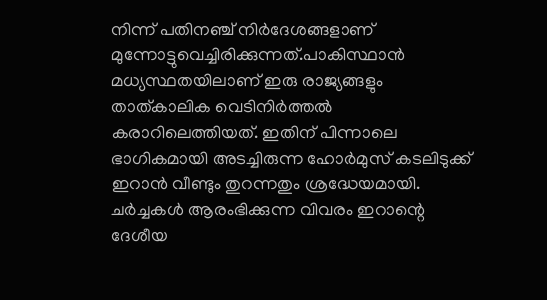നിന്ന് പതിനഞ്ച് നിര്‍ദേശങ്ങളാണ് മുന്നോട്ടുവെച്ചിരിക്കുന്നത്.പാകിസ്ഥാന്‍ മധ്യസ്ഥതയിലാണ് ഇരു രാജ്യങ്ങളും താത്കാലിക വെടിനിര്‍ത്തല്‍ കരാറിലെത്തിയത്. ഇതിന് പിന്നാലെ ഭാഗികമായി അടച്ചിരുന്ന ഹോർമുസ് കടലിടുക്ക് ഇറാന്‍ വീണ്ടും തുറന്നതും ശ്രദ്ധേയമായി. ചര്‍ച്ചകള്‍ ആരംഭിക്കുന്ന വിവരം ഇറാന്റെ ദേശീയ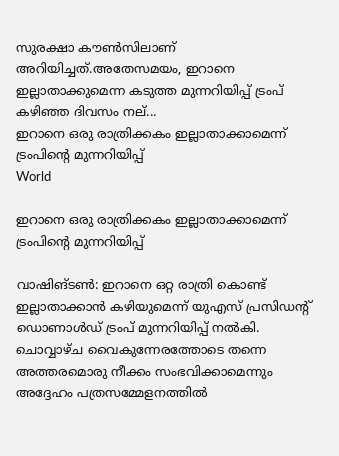സുരക്ഷാ കൗണ്‍സിലാണ് അറിയിച്ചത്.അതേസമയം, ഇറാനെ ഇല്ലാതാക്കുമെന്ന കടുത്ത മുന്നറിയിപ്പ് ട്രംപ് കഴിഞ്ഞ ദിവസം നല്...
ഇറാനെ ഒരു രാത്രിക്കകം ഇല്ലാതാക്കാമെന്ന് ട്രംപിന്റെ മുന്നറിയിപ്പ്
World

ഇറാനെ ഒരു രാത്രിക്കകം ഇല്ലാതാക്കാമെന്ന് ട്രംപിന്റെ മുന്നറിയിപ്പ്

വാഷിങ്ടണ്‍: ഇറാനെ ഒറ്റ രാത്രി കൊണ്ട് ഇല്ലാതാക്കാന്‍ കഴിയുമെന്ന് യുഎസ് പ്രസിഡന്റ് ഡൊണാൾഡ് ട്രംപ് മുന്നറിയിപ്പ് നല്‍കി. ചൊവ്വാഴ്ച വൈകുന്നേരത്തോടെ തന്നെ അത്തരമൊരു നീക്കം സംഭവിക്കാമെന്നും അദ്ദേഹം പത്രസമ്മേളനത്തില്‍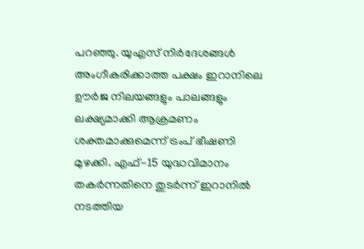പറഞ്ഞു. യുഎസ് നിര്‍ദേശങ്ങള്‍ അംഗീകരിക്കാത്ത പക്ഷം ഇറാനിലെ ഊര്‍ജ നിലയങ്ങളും പാലങ്ങളും ലക്ഷ്യമാക്കി ആക്രമണം ശക്തമാക്കുമെന്ന് ട്രംപ് ഭീഷണി മുഴക്കി. എഫ്-15 യുദ്ധവിമാനം തകര്‍ന്നതിനെ തുടര്‍ന്ന് ഇറാനില്‍ നടത്തിയ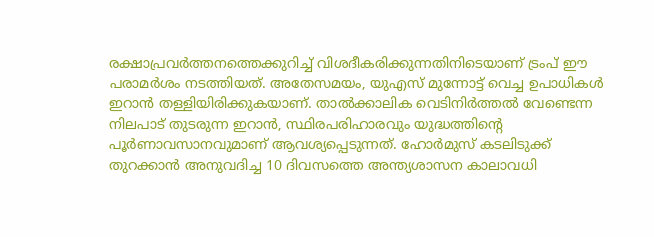രക്ഷാപ്രവര്‍ത്തനത്തെക്കുറിച്ച് വിശദീകരിക്കുന്നതിനിടെയാണ് ട്രംപ് ഈ പരാമര്‍ശം നടത്തിയത്. അതേസമയം, യുഎസ് മുന്നോട്ട് വെച്ച ഉപാധികള്‍ ഇറാന്‍ തള്ളിയിരിക്കുകയാണ്. താല്‍ക്കാലിക വെടിനിര്‍ത്തല്‍ വേണ്ടെന്ന നിലപാട് തുടരുന്ന ഇറാന്‍, സ്ഥിരപരിഹാരവും യുദ്ധത്തിന്റെ പൂര്‍ണാവസാനവുമാണ് ആവശ്യപ്പെടുന്നത്. ഹോര്‍മുസ് കടലിടുക്ക് തുറക്കാന്‍ അനുവദിച്ച 10 ദിവസത്തെ അന്ത്യശാസന കാലാവധി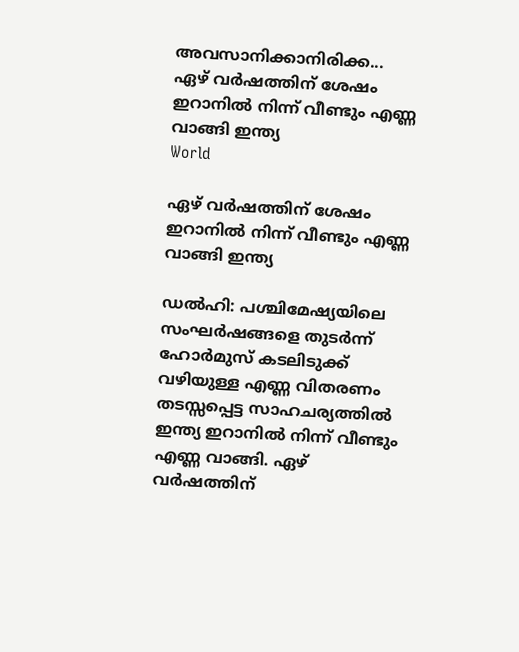അവസാനിക്കാനിരിക്ക...
ഏഴ് വർഷത്തിന് ശേഷം ഇറാനിൽ നിന്ന് വീണ്ടും എണ്ണ വാങ്ങി ഇന്ത്യ
World

ഏഴ് വർഷത്തിന് ശേഷം ഇറാനിൽ നിന്ന് വീണ്ടും എണ്ണ വാങ്ങി ഇന്ത്യ

ഡൽഹി: പശ്ചിമേഷ്യയിലെ സംഘർഷങ്ങളെ തുടർന്ന് ഹോർമുസ് കടലിടുക്ക് വഴിയുള്ള എണ്ണ വിതരണം തടസ്സപ്പെട്ട സാഹചര്യത്തിൽ ഇന്ത്യ ഇറാനിൽ നിന്ന് വീണ്ടും എണ്ണ വാങ്ങി. ഏഴ് വർഷത്തിന്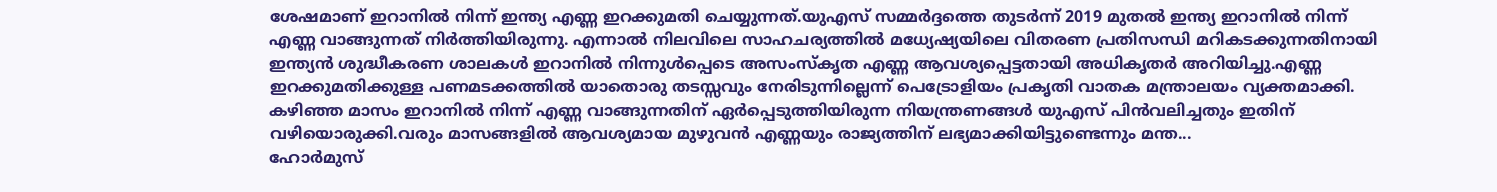ശേഷമാണ് ഇറാനിൽ നിന്ന് ഇന്ത്യ എണ്ണ ഇറക്കുമതി ചെയ്യുന്നത്.യുഎസ് സമ്മർദ്ദത്തെ തുടർന്ന് 2019 മുതൽ ഇന്ത്യ ഇറാനിൽ നിന്ന് എണ്ണ വാങ്ങുന്നത് നിർത്തിയിരുന്നു. എന്നാൽ നിലവിലെ സാഹചര്യത്തിൽ മധ്യേഷ്യയിലെ വിതരണ പ്രതിസന്ധി മറികടക്കുന്നതിനായി ഇന്ത്യൻ ശുദ്ധീകരണ ശാലകൾ ഇറാനിൽ നിന്നുൾപ്പെടെ അസംസ്കൃത എണ്ണ ആവശ്യപ്പെട്ടതായി അധികൃതർ അറിയിച്ചു.എണ്ണ ഇറക്കുമതിക്കുള്ള പണമടക്കത്തിൽ യാതൊരു തടസ്സവും നേരിടുന്നില്ലെന്ന് പെട്രോളിയം പ്രകൃതി വാതക മന്ത്രാലയം വ്യക്തമാക്കി. കഴിഞ്ഞ മാസം ഇറാനിൽ നിന്ന് എണ്ണ വാങ്ങുന്നതിന് ഏർപ്പെടുത്തിയിരുന്ന നിയന്ത്രണങ്ങൾ യുഎസ് പിൻവലിച്ചതും ഇതിന് വഴിയൊരുക്കി.വരും മാസങ്ങളിൽ ആവശ്യമായ മുഴുവൻ എണ്ണയും രാജ്യത്തിന് ലഭ്യമാക്കിയിട്ടുണ്ടെന്നും മന്ത...
ഹോർമുസ്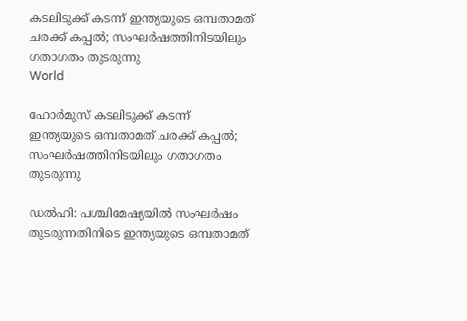കടലിടുക്ക് കടന്ന് ഇന്ത്യയുടെ ഒമ്പതാമത് ചരക്ക് കപ്പൽ; സംഘർഷത്തിനിടയിലും ഗതാഗതം തുടരുന്നു
World

ഹോർമുസ് കടലിടുക്ക് കടന്ന് ഇന്ത്യയുടെ ഒമ്പതാമത് ചരക്ക് കപ്പൽ; സംഘർഷത്തിനിടയിലും ഗതാഗതം തുടരുന്നു

ഡൽഹി: പശ്ചിമേഷ്യയിൽ സംഘർഷം തുടരുന്നതിനിടെ ഇന്ത്യയുടെ ഒമ്പതാമത്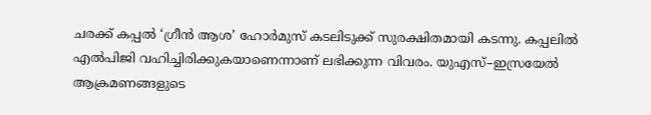ചരക്ക് കപ്പൽ ‘ഗ്രീൻ ആശ’ ഹോർമുസ് കടലിടുക്ക് സുരക്ഷിതമായി കടന്നു. കപ്പലിൽ എൽപിജി വഹിച്ചിരിക്കുകയാണെന്നാണ് ലഭിക്കുന്ന വിവരം. യുഎസ്–ഇസ്രയേൽ ആക്രമണങ്ങളുടെ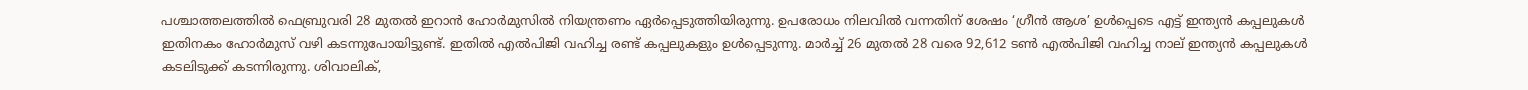പശ്ചാത്തലത്തിൽ ഫെബ്രുവരി 28 മുതൽ ഇറാൻ ഹോർമുസിൽ നിയന്ത്രണം ഏർപ്പെടുത്തിയിരുന്നു. ഉപരോധം നിലവിൽ വന്നതിന് ശേഷം ‘ഗ്രീൻ ആശ’ ഉൾപ്പെടെ എട്ട് ഇന്ത്യൻ കപ്പലുകൾ ഇതിനകം ഹോർമുസ് വഴി കടന്നുപോയിട്ടുണ്ട്. ഇതിൽ എൽപിജി വഹിച്ച രണ്ട് കപ്പലുകളും ഉൾപ്പെടുന്നു. മാർച്ച് 26 മുതൽ 28 വരെ 92,612 ടൺ എൽപിജി വഹിച്ച നാല് ഇന്ത്യൻ കപ്പലുകൾ കടലിടുക്ക് കടന്നിരുന്നു. ശിവാലിക്,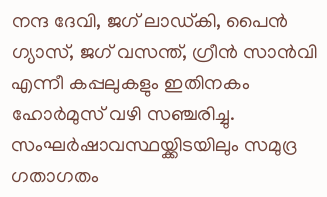നന്ദ ദേവി, ജഗ് ലാഡ്കി, പൈൻ ഗ്യാസ്, ജഗ് വസന്ത്, ഗ്രീൻ സാൻവി എന്നീ കപ്പലുകളും ഇതിനകം ഹോർമുസ് വഴി സഞ്ചരിച്ചു. സംഘർഷാവസ്ഥയ്ക്കിടയിലും സമുദ്ര ഗതാഗതം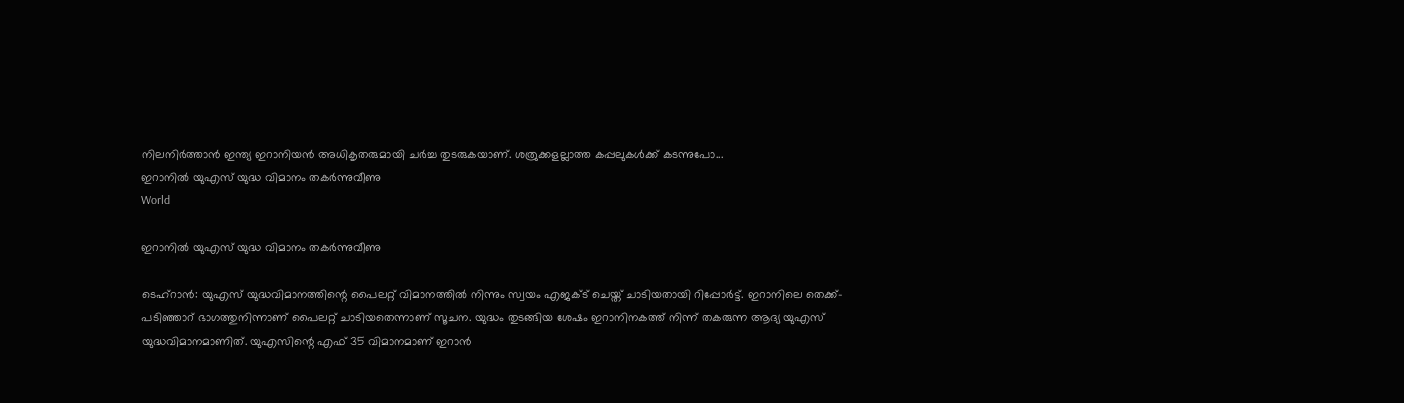നിലനിർത്താൻ ഇന്ത്യ ഇറാനിയൻ അധികൃതരുമായി ചർച്ച തുടരുകയാണ്. ശത്രുക്കളല്ലാത്ത കപ്പലുകൾക്ക് കടന്നുപോ...
ഇറാനില്‍ യുഎസ് യുദ്ധ വിമാനം തകര്‍ന്നുവീണു
World

ഇറാനില്‍ യുഎസ് യുദ്ധ വിമാനം തകര്‍ന്നുവീണു

ടെഹ്‌റാന്‍: യുഎസ് യുദ്ധവിമാനത്തിന്റെ പൈലറ്റ് വിമാനത്തില്‍ നിന്നും സ്വയം എജക്ട് ചെയ്ത് ചാടിയതായി റിപ്പോര്‍ട്ട്. ഇറാനിലെ തെക്ക്-പടിഞ്ഞാറ് ഭാഗത്തുനിന്നാണ് പൈലറ്റ് ചാടിയതെന്നാണ് സൂചന. യുദ്ധം തുടങ്ങിയ ശേഷം ഇറാനിനകത്ത് നിന്ന് തകരുന്ന ആദ്യ യുഎസ് യുദ്ധവിമാനമാണിത്. യുഎസിന്റെ എഫ് 35 വിമാനമാണ് ഇറാന്‍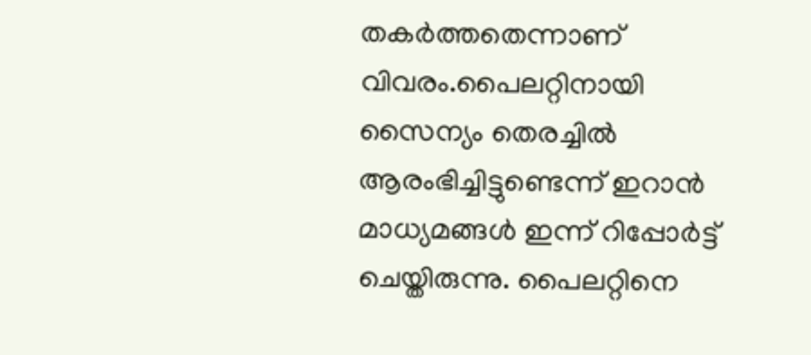തകര്‍ത്തതെന്നാണ് വിവരം.പൈലറ്റിനായി സൈന്യം തെരച്ചില്‍ ആരംഭിച്ചിട്ടുണ്ടെന്ന് ഇറാന്‍ മാധ്യമങ്ങള്‍ ഇന്ന് റിപ്പോര്‍ട്ട് ചെയ്തിരുന്നു. പൈലറ്റിനെ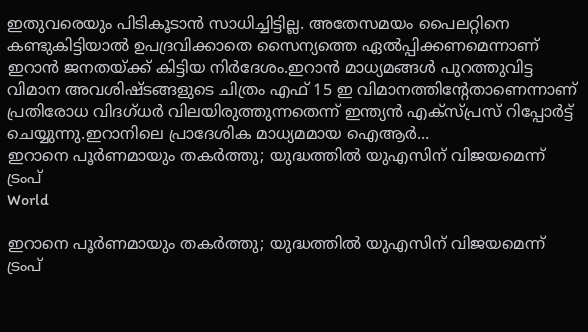ഇതുവരെയും പിടികൂടാന്‍ സാധിച്ചിട്ടില്ല. അതേസമയം പൈലറ്റിനെ കണ്ടുകിട്ടിയാല്‍ ഉപദ്രവിക്കാതെ സൈന്യത്തെ ഏല്‍പ്പിക്കണമെന്നാണ് ഇറാന്‍ ജനതയ്ക്ക് കിട്ടിയ നിര്‍ദേശം.ഇറാന്‍ മാധ്യമങ്ങള്‍ പുറത്തുവിട്ട വിമാന അവശിഷ്ടങ്ങളുടെ ചിത്രം എഫ് 15 ഇ വിമാനത്തിന്റേതാണെന്നാണ് പ്രതിരോധ വിദഗ്ധര്‍ വിലയിരുത്തുന്നതെന്ന് ഇന്ത്യന്‍ എക്‌സ്പ്രസ് റിപ്പോര്‍ട്ട് ചെയ്യുന്നു.ഇറാനിലെ പ്രാദേശിക മാധ്യമമായ ഐആര്‍...
ഇറാനെ പൂർണമായും തകർത്തു; യുദ്ധത്തിൽ യുഎസിന് വിജയമെന്ന് ട്രംപ്
World

ഇറാനെ പൂർണമായും തകർത്തു; യുദ്ധത്തിൽ യുഎസിന് വിജയമെന്ന് ട്രംപ്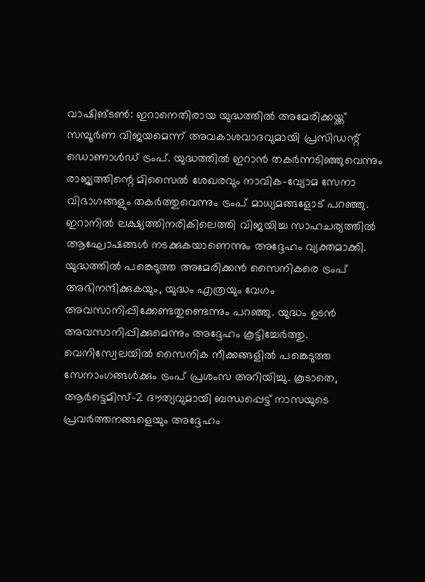വാഷിങ്ടൺ: ഇറാനെതിരായ യുദ്ധത്തിൽ അമേരിക്കയ്ക്ക് സമ്പൂർണ വിജയമെന്ന് അവകാശവാദവുമായി പ്രസിഡന്റ് ഡൊണാൾഡ് ട്രംപ്. യുദ്ധത്തിൽ ഇറാൻ തകർന്നടിഞ്ഞുവെന്നും രാജ്യത്തിന്റെ മിസൈൽ ശേഖരവും നാവിക-വ്യോമ സേനാ വിഭാഗങ്ങളും തകർത്തുവെന്നും ട്രംപ് മാധ്യമങ്ങളോട് പറഞ്ഞു. ഇറാനിൽ ലക്ഷ്യത്തിനരികിലെത്തി വിജയിച്ച സാഹചര്യത്തിൽ ആഘോഷങ്ങൾ നടക്കുകയാണെന്നും അദ്ദേഹം വ്യക്തമാക്കി. യുദ്ധത്തിൽ പങ്കെടുത്ത അമേരിക്കൻ സൈനികരെ ട്രംപ് അഭിനന്ദിക്കുകയും, യുദ്ധം എത്രയും വേഗം അവസാനിപ്പിക്കേണ്ടതുണ്ടെന്നും പറഞ്ഞു. യുദ്ധം ഉടൻ അവസാനിപ്പിക്കുമെന്നും അദ്ദേഹം കൂട്ടിച്ചേർത്തു. വെനിസ്വേലയിൽ സൈനിക നീക്കങ്ങളിൽ പങ്കെടുത്ത സേനാംഗങ്ങൾക്കും ട്രംപ് പ്രശംസ അറിയിച്ചു. കൂടാതെ, ആർട്ടെമിസ്-2 ദൗത്യവുമായി ബന്ധപ്പെട്ട് നാസയുടെ പ്രവർത്തനങ്ങളെയും അദ്ദേഹം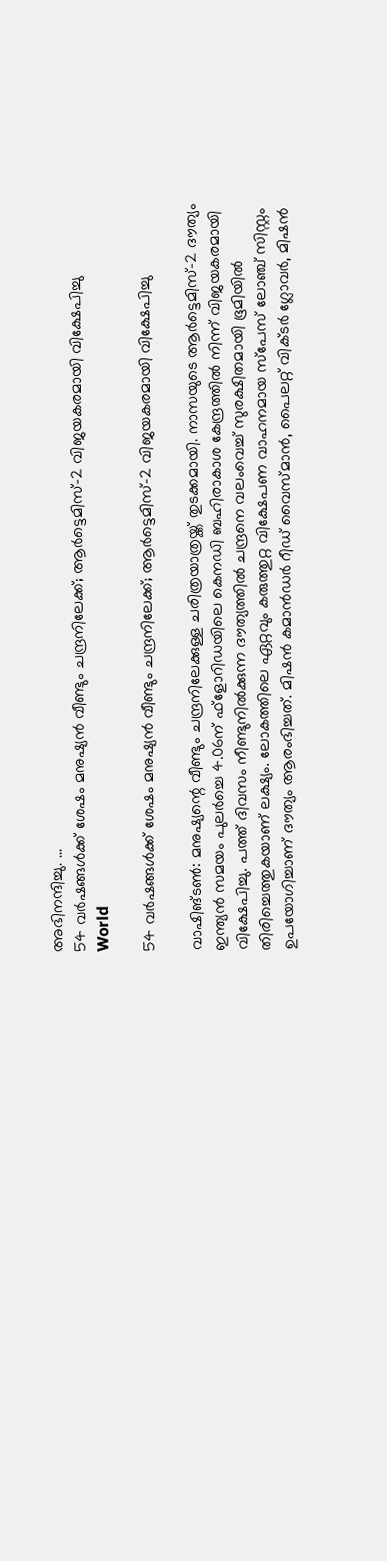അഭിനന്ദിച്ചു. ...
54 വർഷങ്ങൾക്ക് ശേഷം മനുഷ്യൻ വീണ്ടും ചന്ദ്രനിലേക്ക്; ആർട്ടെമിസ്-2 വിജയകരമായി വിക്ഷേപിച്ചു
World

54 വർഷങ്ങൾക്ക് ശേഷം മനുഷ്യൻ വീണ്ടും ചന്ദ്രനിലേക്ക്; ആർട്ടെമിസ്-2 വിജയകരമായി വിക്ഷേപിച്ചു

വാഷിങ്ടൺ: മനുഷ്യന്റെ വീണ്ടും ചന്ദ്രനിലേക്കുള്ള ചരിത്രയാത്രയ്ക്ക് തുടക്കമായി. നാസയുടെ ആർട്ടെമിസ്-2 ദൗത്യം ഇന്ത്യൻ സമയം പുലർച്ചെ 4.06ന് ഫ്‌ളോറിഡയിലെ കെനഡി ബഹിരാകാശ കേന്ദ്രത്തിൽ നിന്ന് വിജയകരമായി വിക്ഷേപിച്ചു. പത്ത് ദിവസം നീണ്ടുനിൽക്കുന്ന ദൗത്യത്തിൽ ചന്ദ്രനെ വലംവെച്ച് സുരക്ഷിതമായി ഭൂമിയിൽ തിരിച്ചെത്തുകയാണ് ലക്ഷ്യം. ലോകത്തിലെ ഏറ്റവും കരുത്തുറ്റ വിക്ഷേപണ വാഹനമായ സ്പേസ് ലോഞ്ച് സിസ്റ്റം ഉപയോഗിച്ചാണ് ദൗത്യം ആരംഭിച്ചത്. മിഷൻ കമാൻഡർ റീഡ് വൈസ്മാൻ, പൈലറ്റ് വിക്ടർ ഗ്ലോവർ, മിഷൻ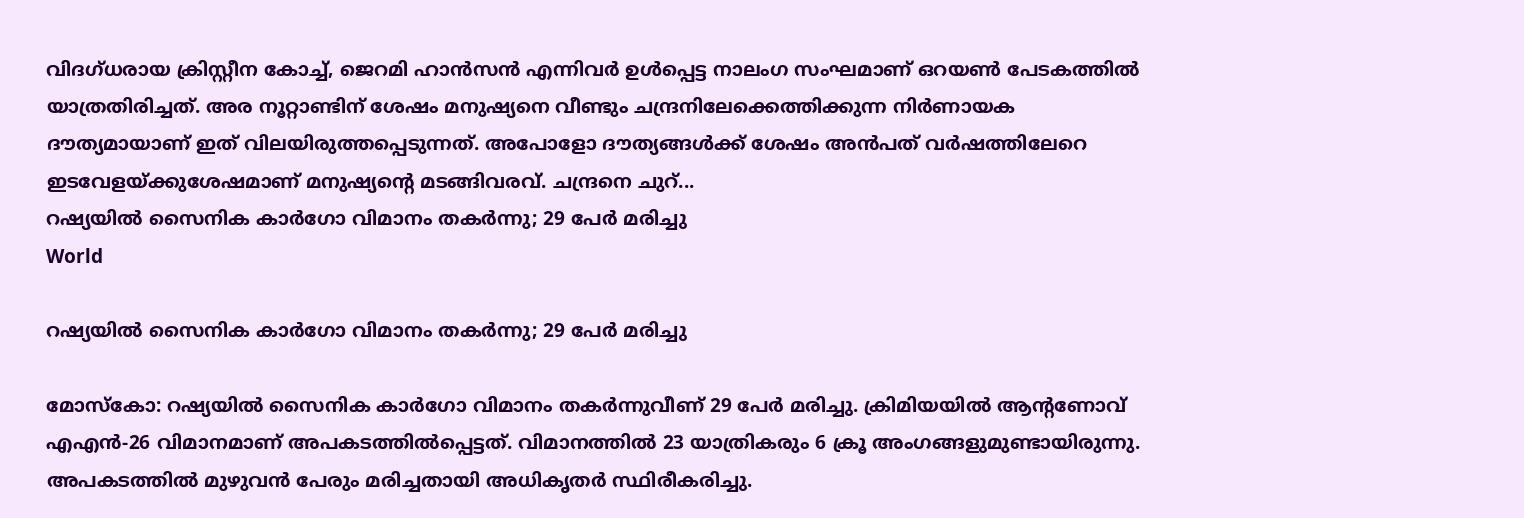വിദഗ്ധരായ ക്രിസ്റ്റീന കോച്ച്, ജെറമി ഹാൻസൻ എന്നിവർ ഉൾപ്പെട്ട നാലംഗ സംഘമാണ് ഒറയൺ പേടകത്തിൽ യാത്രതിരിച്ചത്. അര നൂറ്റാണ്ടിന് ശേഷം മനുഷ്യനെ വീണ്ടും ചന്ദ്രനിലേക്കെത്തിക്കുന്ന നിർണായക ദൗത്യമായാണ് ഇത് വിലയിരുത്തപ്പെടുന്നത്. അപോളോ ദൗത്യങ്ങൾക്ക് ശേഷം അൻപത് വർഷത്തിലേറെ ഇടവേളയ്ക്കുശേഷമാണ് മനുഷ്യന്റെ മടങ്ങിവരവ്. ചന്ദ്രനെ ചുറ്...
റഷ്യയിൽ സൈനിക കാർഗോ വിമാനം തകർന്നു; 29 പേർ മരിച്ചു
World

റഷ്യയിൽ സൈനിക കാർഗോ വിമാനം തകർന്നു; 29 പേർ മരിച്ചു

മോസ്‌കോ: റഷ്യയിൽ സൈനിക കാർഗോ വിമാനം തകർന്നുവീണ് 29 പേർ മരിച്ചു. ക്രിമിയയിൽ ആന്റണോവ് എഎൻ-26 വിമാനമാണ് അപകടത്തിൽപ്പെട്ടത്. വിമാനത്തിൽ 23 യാത്രികരും 6 ക്രൂ അംഗങ്ങളുമുണ്ടായിരുന്നു. അപകടത്തിൽ മുഴുവൻ പേരും മരിച്ചതായി അധികൃതർ സ്ഥിരീകരിച്ചു.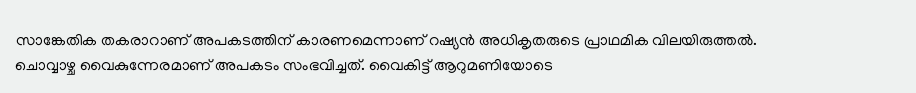സാങ്കേതിക തകരാറാണ് അപകടത്തിന് കാരണമെന്നാണ് റഷ്യൻ അധികൃതരുടെ പ്രാഥമിക വിലയിരുത്തൽ. ചൊവ്വാഴ്ച വൈകുന്നേരമാണ് അപകടം സംഭവിച്ചത്. വൈകിട്ട് ആറുമണിയോടെ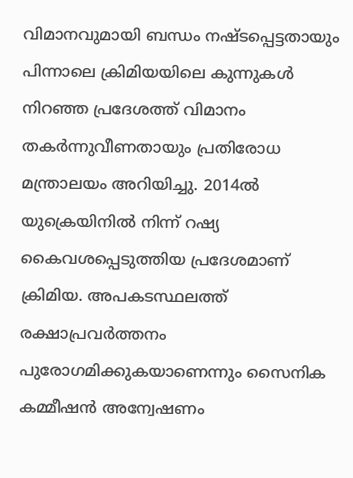വിമാനവുമായി ബന്ധം നഷ്ടപ്പെട്ടതായും പിന്നാലെ ക്രിമിയയിലെ കുന്നുകൾ നിറഞ്ഞ പ്രദേശത്ത് വിമാനം തകർന്നുവീണതായും പ്രതിരോധ മന്ത്രാലയം അറിയിച്ചു. 2014ൽ യുക്രെയിനിൽ നിന്ന് റഷ്യ കൈവശപ്പെടുത്തിയ പ്രദേശമാണ് ക്രിമിയ. അപകടസ്ഥലത്ത് രക്ഷാപ്രവർത്തനം പുരോഗമിക്കുകയാണെന്നും സൈനിക കമ്മീഷൻ അന്വേഷണം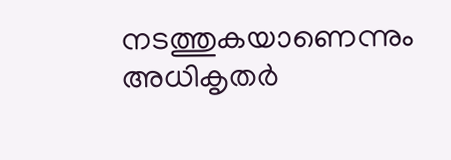നടത്തുകയാണെന്നും അധികൃതർ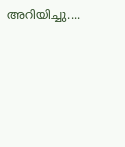അറിയിച്ചു....